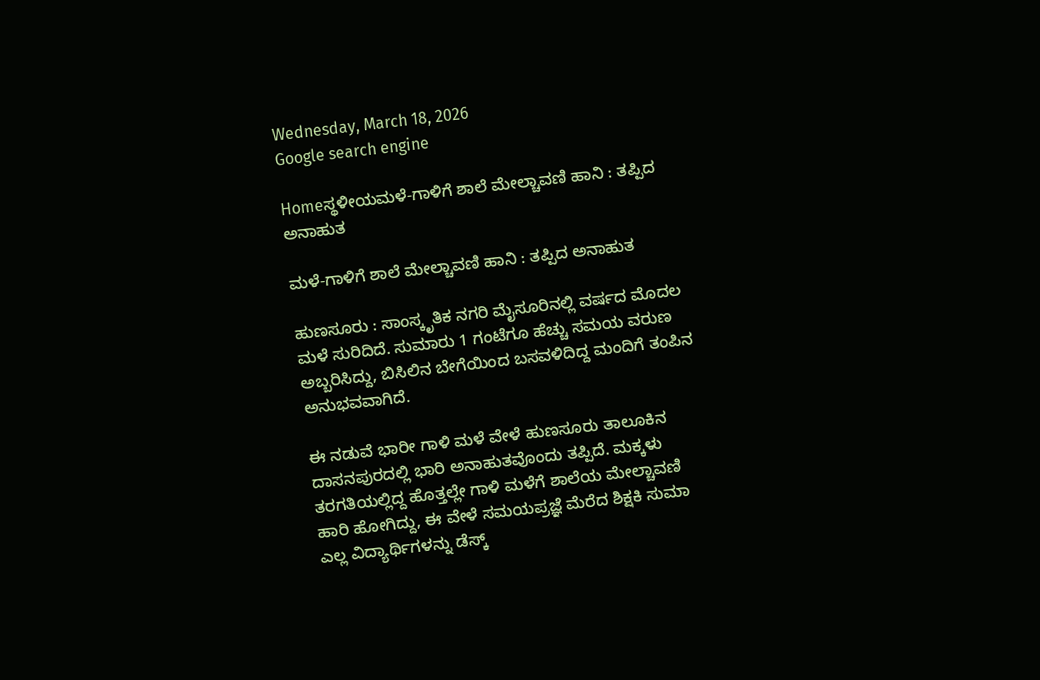Wednesday, March 18, 2026
Google search engine

Homeಸ್ಥಳೀಯಮಳೆ-ಗಾಳಿಗೆ ಶಾಲೆ ಮೇಲ್ಚಾವಣಿ ಹಾನಿ : ತಪ್ಪಿದ ಅನಾಹುತ

ಮಳೆ-ಗಾಳಿಗೆ ಶಾಲೆ ಮೇಲ್ಚಾವಣಿ ಹಾನಿ : ತಪ್ಪಿದ ಅನಾಹುತ

ಹುಣಸೂರು : ಸಾಂಸ್ಕೃತಿಕ ನಗರಿ ಮೈಸೂರಿನಲ್ಲಿ ವರ್ಷದ ಮೊದಲ ಮಳೆ ಸುರಿದಿದೆ. ಸುಮಾರು 1 ಗಂಟೆಗೂ ಹೆಚ್ಚು ಸಮಯ ವರುಣ ಅಬ್ಬರಿಸಿದ್ದು, ಬಿಸಿಲಿನ ಬೇಗೆಯಿಂದ ಬಸವಳಿದಿದ್ದ ಮಂದಿಗೆ ತಂಪಿನ ಅನುಭವವಾಗಿದೆ.

ಈ ನಡುವೆ ಭಾರೀ ಗಾಳಿ ಮಳೆ ವೇಳೆ ಹುಣಸೂರು ತಾಲೂಕಿನ ದಾಸನಪುರದಲ್ಲಿ ಭಾರಿ ಅನಾಹುತವೊಂದು ತಪ್ಪಿದೆ. ಮಕ್ಕಳು ತರಗತಿಯಲ್ಲಿದ್ದ ಹೊತ್ತಲ್ಲೇ ಗಾಳಿ ಮಳೆಗೆ ಶಾಲೆಯ ಮೇಲ್ಚಾವಣಿ ಹಾರಿ ಹೋಗಿದ್ದು, ಈ ವೇಳೆ ಸಮಯಪ್ರಜ್ಞೆ ಮೆರೆದ ಶಿಕ್ಷಕಿ ಸುಮಾ ಎಲ್ಲ ವಿದ್ಯಾರ್ಥಿಗಳನ್ನು ಡೆಸ್ಕ್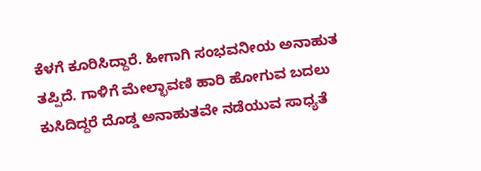ಕೆಳಗೆ‌ ಕೂರಿಸಿದ್ದಾರೆ. ಹೀಗಾಗಿ ಸಂಭವನೀಯ ಅನಾಹುತ ತಪ್ಪಿದೆ. ಗಾಳಿಗೆ ಮೇಲ್ಛಾವಣಿ ಹಾರಿ ಹೋಗುವ ಬದಲು ಕುಸಿದಿದ್ದರೆ ದೊಡ್ಡ ಅನಾಹುತವೇ ನಡೆಯುವ ಸಾಧ್ಯತೆ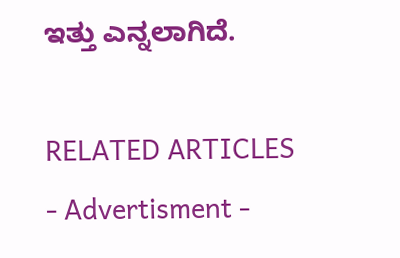ಇತ್ತು ಎನ್ನಲಾಗಿದೆ.

RELATED ARTICLES
- Advertisment -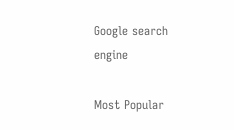Google search engine

Most Popular